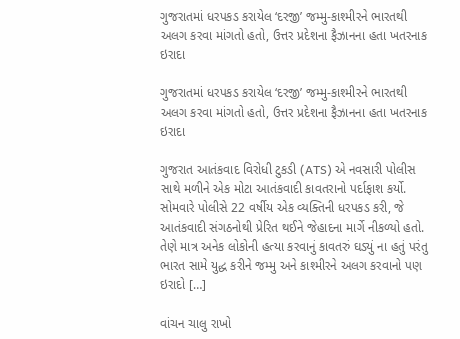ગુજરાતમાં ધરપકડ કરાયેલ ‘દરજી’ જમ્મુ-કાશ્મીરને ભારતથી અલગ કરવા માંગતો હતો, ઉત્તર પ્રદેશના ફૈઝાનના હતા ખતરનાક ઇરાદા

ગુજરાતમાં ધરપકડ કરાયેલ ‘દરજી’ જમ્મુ-કાશ્મીરને ભારતથી અલગ કરવા માંગતો હતો, ઉત્તર પ્રદેશના ફૈઝાનના હતા ખતરનાક ઇરાદા

ગુજરાત આતંકવાદ વિરોધી ટુકડી (ATS) એ નવસારી પોલીસ સાથે મળીને એક મોટા આતંકવાદી કાવતરાનો પર્દાફાશ કર્યો. સોમવારે પોલીસે 22 વર્ષીય એક વ્યક્તિની ધરપકડ કરી, જે આતંકવાદી સંગઠનોથી પ્રેરિત થઈને જેહાદના માર્ગે નીકળ્યો હતો. તેણે માત્ર અનેક લોકોની હત્યા કરવાનું કાવતરું ઘડ્યું ના હતું પરંતુ ભારત સામે યુદ્ધ કરીને જમ્મુ અને કાશ્મીરને અલગ કરવાનો પણ ઇરાદો […]

વાંચન ચાલુ રાખો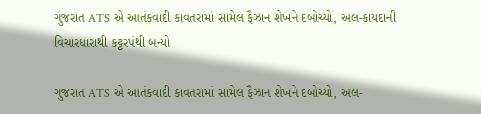ગુજરાત ATS એ આતંકવાદી કાવતરામાં સામેલ ફૈઝાન શેખને દબોચ્યો, અલ-કાયદાની વિચારધારાથી કટ્ટરપંથી બન્યો

ગુજરાત ATS એ આતંકવાદી કાવતરામાં સામેલ ફૈઝાન શેખને દબોચ્યો, અલ-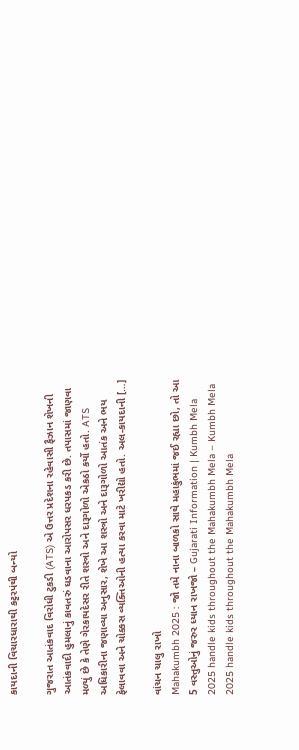કાયદાની વિચારધારાથી કટ્ટરપંથી બન્યો

ગુજરાત આતંકવાદ વિરોધી ટુકડી (ATS) એ ઉત્તર પ્રદેશના રહેવાસી ફૈઝાન શેખની આતંકવાદી હુમલાનું કાવતરું ઘડવાના આરોપસર ધરપકડ કરી છે. તપાસમાં જાણવા મળ્યું છે કે તેણે ગેરકાયદેસર રીતે શસ્ત્રો અને દારૂગોળો એકઠો કર્યો હતો. ATS અધિકારીના જણાવ્યા અનુસાર, શેખે આ શસ્ત્રો અને દારૂગોળો આતંક અને ભય ફેલાવવા અને ચોક્કસ વ્યક્તિઓની હત્યા કરવા માટે ખરીદ્યો હતો. અલ-કાયદાની […]

વાંચન ચાલુ રાખો
Mahakumbh 2025 : જો તમે નાના બાળકો સાથે મહાકુંભમાં જઈ રહ્યા છો, તો આ 5 વસ્તુઓનું જરુર ધ્યાન રાખજો – Gujarati Information | Kumbh Mela 2025 handle kids throughout the Mahakumbh Mela – Kumbh Mela 2025 handle kids throughout the Mahakumbh Mela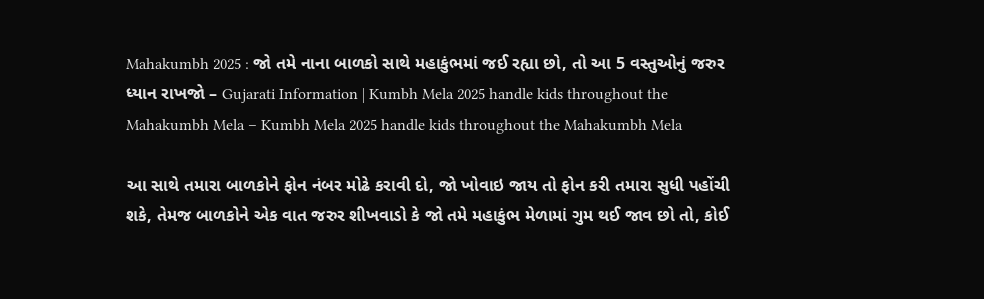Mahakumbh 2025 : જો તમે નાના બાળકો સાથે મહાકુંભમાં જઈ રહ્યા છો, તો આ 5 વસ્તુઓનું જરુર ધ્યાન રાખજો – Gujarati Information | Kumbh Mela 2025 handle kids throughout the Mahakumbh Mela – Kumbh Mela 2025 handle kids throughout the Mahakumbh Mela

આ સાથે તમારા બાળકોને ફોન નંબર મોઢે કરાવી દો, જો ખોવાઇ જાય તો ફોન કરી તમારા સુધી પહોંચી શકે, તેમજ બાળકોને એક વાત જરુર શીખવાડો કે જો તમે મહાકુંભ મેળામાં ગુમ થઈ જાવ છો તો, કોઈ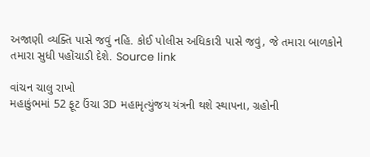અજાણી વ્યક્તિ પાસે જવું નહિ. કોઈ પોલીસ અધિકારી પાસે જવું, જે તમારા બાળકોને તમારા સુધી પહોંચાડી દેશે. Source link

વાંચન ચાલુ રાખો
મહાકુંભમાં 52 ફૂટ ઉંચા 3D મહામૃત્યુંજય યંત્રની થશે સ્થાપના, ગ્રહોની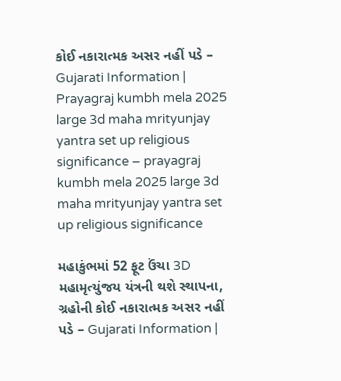કોઈ નકારાત્મક અસર નહીં પડે – Gujarati Information | Prayagraj kumbh mela 2025 large 3d maha mrityunjay yantra set up religious significance – prayagraj kumbh mela 2025 large 3d maha mrityunjay yantra set up religious significance

મહાકુંભમાં 52 ફૂટ ઉંચા 3D મહામૃત્યુંજય યંત્રની થશે સ્થાપના, ગ્રહોની કોઈ નકારાત્મક અસર નહીં પડે – Gujarati Information |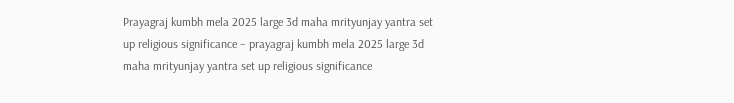Prayagraj kumbh mela 2025 large 3d maha mrityunjay yantra set up religious significance – prayagraj kumbh mela 2025 large 3d maha mrityunjay yantra set up religious significance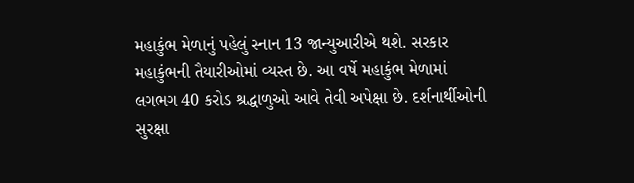મહાકુંભ મેળાનું પહેલું સ્નાન 13 જાન્યુઆરીએ થશે. સરકાર મહાકુંભની તૈયારીઓમાં વ્યસ્ત છે. આ વર્ષે મહાકુંભ મેળામાં લગભગ 40 કરોડ શ્રદ્ધાળુઓ આવે તેવી અપેક્ષા છે. દર્શનાર્થીઓની સુરક્ષા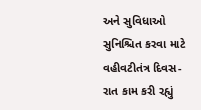અને સુવિધાઓ સુનિશ્ચિત કરવા માટે વહીવટીતંત્ર દિવસ-રાત કામ કરી રહ્યું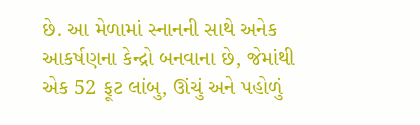છે. આ મેળામાં સ્નાનની સાથે અનેક આકર્ષણના કેન્દ્રો બનવાના છે, જેમાંથી એક 52 ફૂટ લાંબુ, ઊંચું અને પહોળું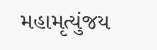મહામૃત્યુંજય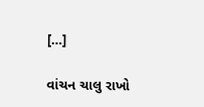[…]

વાંચન ચાલુ રાખો